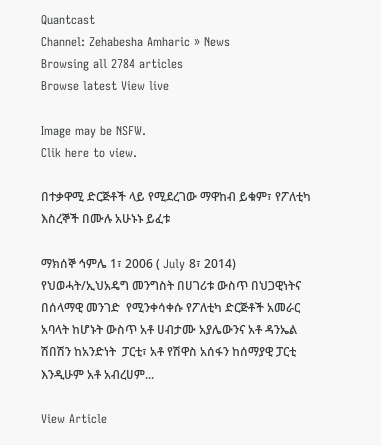Quantcast
Channel: Zehabesha Amharic » News
Browsing all 2784 articles
Browse latest View live

Image may be NSFW.
Clik here to view.

በተቃዋሚ ድርጅቶች ላይ የሚደረገው ማዋከብ ይቁም፣ የፖለቲካ እስረኞች በሙሉ አሁኑኑ ይፈቱ

ማክሰኞ ኅምሌ 1፣ 2006 ( July 8፣ 2014) የህወሓት/ኢህአዴግ መንግስት በሀገሪቱ ውስጥ በህጋዊነትና በሰላማዊ መንገድ  የሚንቀሳቀሱ የፖለቲካ ድርጅቶች አመራር አባላት ከሆኑት ውስጥ አቶ ሀብታሙ አያሌውንና አቶ ዳንኤል ሽበሽን ከአንድነት  ፓርቲ፣ አቶ የሽዋስ አሰፋን ከሰማያዊ ፓርቲ እንዲሁም አቶ አብረሀም...

View Article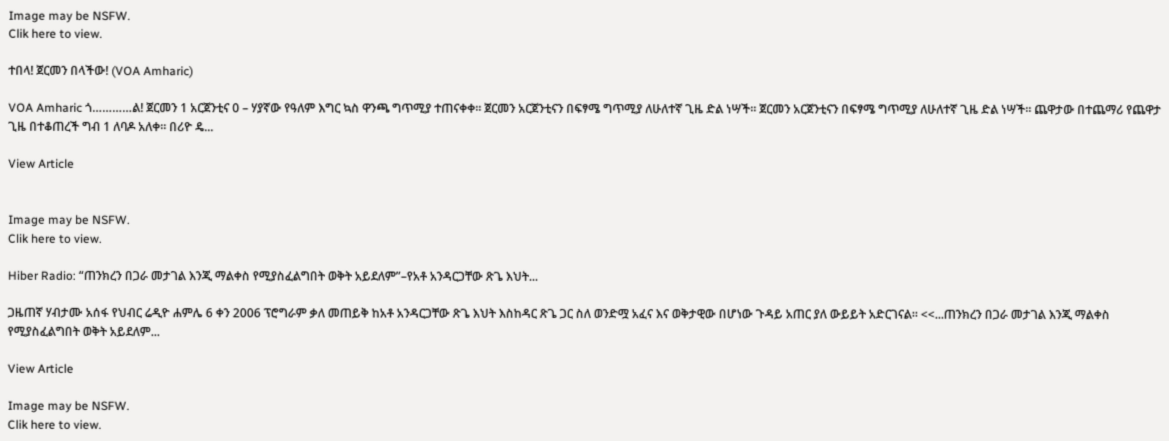Image may be NSFW.
Clik here to view.

ተበላ! ጀርመን በላችው! (VOA Amharic)

VOA Amharic ጎ…………ል! ጀርመን 1 አርጀንቲና 0 – ሃያኛው የዓለም እግር ኳስ ዋንጫ ግጥሚያ ተጠናቀቀ፡፡ ጀርመን አርጀንቲናን በፍፃሜ ግጥሚያ ለሁለተኛ ጊዜ ድል ነሣች፡፡ ጀርመን አርጀንቲናን በፍፃሜ ግጥሚያ ለሁለተኛ ጊዜ ድል ነሣች፡፡ ጨዋታው በተጨማሪ የጨዋታ ጊዜ በተቆጠረች ግብ 1 ለባዶ አለቀ፡፡ በሪዮ ዴ...

View Article


Image may be NSFW.
Clik here to view.

Hiber Radio: “ጠንክረን በጋራ መታገል እንጂ ማልቀስ የሚያስፈልግበት ወቅት አይደለም”–የአቶ አንዳርጋቸው ጽጌ እህት...

ጋዜጠኛ ሃብታሙ አሰፋ የህብር ሬዲዮ ሐምሌ 6 ቀን 2006 ፕሮግራም ቃለ መጠይቅ ከአቶ አንዳርጋቸው ጽጌ እህት እስከዳር ጽጌ ጋር ስለ ወንድሟ አፈና እና ወቅታዊው በሆነው ጉዳይ አጠር ያለ ውይይት አድርገናል። <<...ጠንክረን በጋራ መታገል እንጂ ማልቀስ የሚያስፈልግበት ወቅት አይደለም...

View Article

Image may be NSFW.
Clik here to view.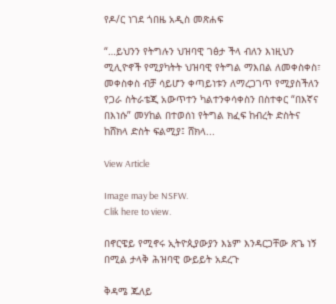የዶ/ር ነገደ ጎበዜ አዲስ መጽሐፍ

“…ይህንን የትግሉን ህዝባዊ ገፅታ ችላ ብለን እነዚህን ሚሊዮኖች የሚያካትት ህዝባዊ የትግል ማእበል ለመቀስቀስ፣ መቀስቀስ ብቻ ሳይሆን ቀጣይነቱን ለማረጋገጥ የሚያስችለን የጋራ ስትራቴጂ አውጥተን ካልተንቀሳቀስን በስተቀር “በእኛና  በእነሱ” መሃከል በተወሰነ የትግል ክፈፍ ከብረት ድስትና ከሸክላ ድስት ፍልሚያ፤ ሸክላ...

View Article

Image may be NSFW.
Clik here to view.

በኖርዌይ የሚኖሩ ኢትዮጲያውያን እኔም እንዳርጋቸው ጽጌ ነኝ በሚል ታላቅ ሕዝባዊ ውይይት አደረጉ

ቅዳሜ ጁለይ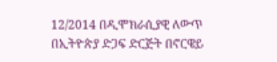12/2014 በዲሞክራሲያዊ ለውጥ በኢትዮጵያ ድጋፍ ድርጅት በኖርዌይ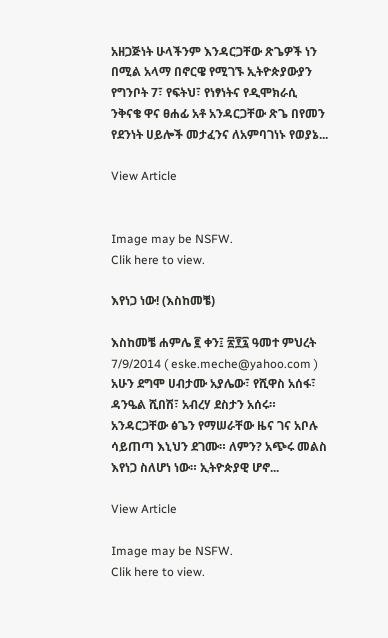አዘጋጅነት ሁላችንም እንዳርጋቸው ጽጌዎች ነን በሚል አላማ በኖርዌ የሚገኙ ኢትዮጵያውያን የግንቦት 7፣ የፍትህ፣ የነፃነትና የዲሞክራሲ ንቅናቄ ዋና ፀሐፊ አቶ አንዳርጋቸው ጽጌ በየመን የደንነት ሀይሎች መታፈንና ለአምባገነኑ የወያኔ...

View Article


Image may be NSFW.
Clik here to view.

እየነጋ ነው! (እስከመቼ)

እስከመቼ ሐምሌ ፪ ቀን፤ ፳፻፯ ዓመተ ምህረት 7/9/2014 ( eske.meche@yahoo.com ) አሁን ደግሞ ሀብታሙ አያሌው፣ የሺዋስ አሰፋ፣ ዳንዔል ሺበሽ፣ አብረሃ ደስታን አሰሩ። አንዳርጋቸው ፅጌን የማሠራቸው ዜና ገና አቦሉ ሳይጠጣ እኒህን ደገሙ። ለምን? አጭሩ መልስ እየነጋ ስለሆነ ነው። ኢትዮጵያዊ ሆኖ...

View Article

Image may be NSFW.
Clik here to view.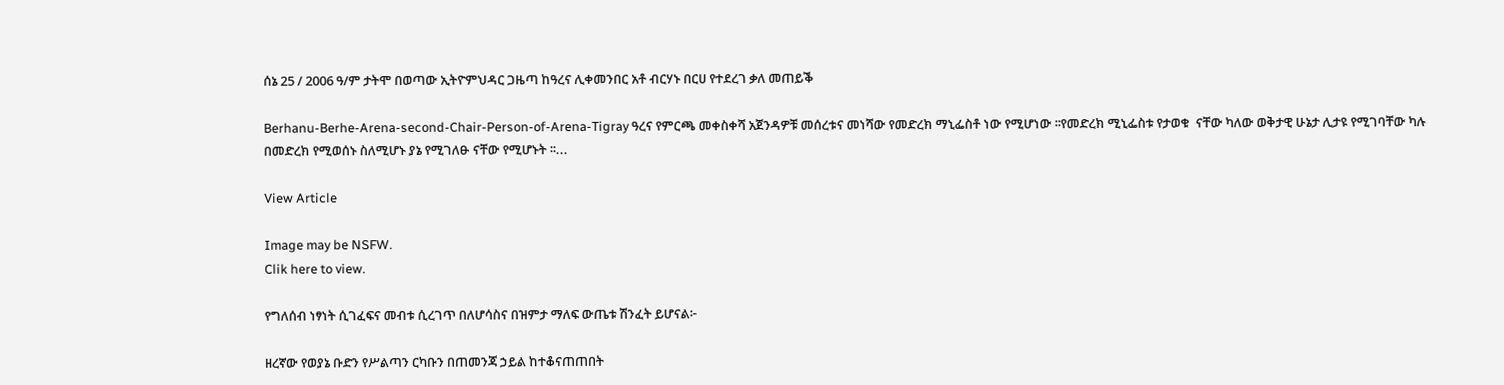ሰኔ 25 / 2006 ዓ/ም ታትሞ በወጣው ኢትዮምህዳር ጋዜጣ ከዓረና ሊቀመንበር አቶ ብርሃኑ በርሀ የተደረገ ቃለ መጠይቕ

Berhanu-Berhe-Arena-second-Chair-Person-of-Arena-Tigray ዓረና የምርጫ መቀስቀሻ አጀንዳዎቹ መሰረቱና መነሻው የመድረክ ማኒፌስቶ ነው የሚሆነው ፡፡የመድረክ ሚኒፌስቱ የታወቁ  ናቸው ካለው ወቅታዊ ሁኔታ ሊታዩ የሚገባቸው ካሉ በመድረክ የሚወሰኑ ስለሚሆኑ ያኔ የሚገለፁ ናቸው የሚሆኑት ፡፡...

View Article

Image may be NSFW.
Clik here to view.

የግለሰብ ነፃነት ሲገፈፍና መብቱ ሲረገጥ በለሆሳስና በዝምታ ማለፍ ውጤቱ ሽንፈት ይሆናል፦

ዘረኛው የወያኔ ቡድን የሥልጣን ርካቡን በጠመንጃ ኃይል ከተቆናጠጠበት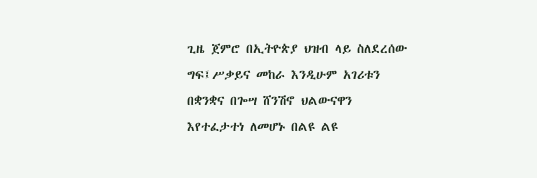ጊዜ ጀምሮ በኢትዮጵያ ህዝብ ላይ ስለደረሰው ግፍ፤ሥቃይና መከራ እንዲሁም አገሪቱን በቋንቋና በጐሣ ሸንሽኖ ህልውናዋን እየተፈታተነ ለመሆኑ በልዩ ልዩ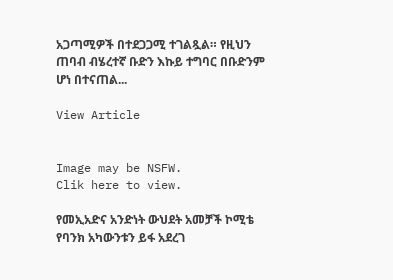አጋጣሚዎች በተደጋጋሚ ተገልጿል። የዚህን ጠባብ ብሄረተኛ ቡድን እኩይ ተግባር በቡድንም ሆነ በተናጠል...

View Article


Image may be NSFW.
Clik here to view.

የመኢአድና አንድነት ውህደት አመቻች ኮሚቴ የባንክ አካውንቱን ይፋ አደረገ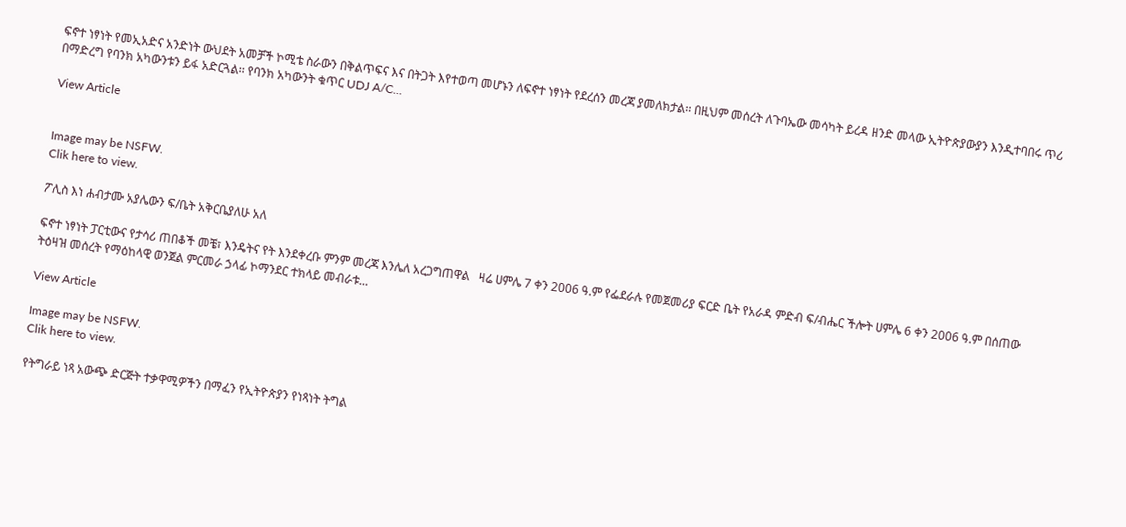ፍኖተ ነፃነት የመኢአድና አንድነት ውህደት አመቻች ኮሚቴ ስራውን በቅልጥፍና እና በትጋት እየተወጣ መሆኑን ለፍኖተ ነፃነት የደረሰን መረጃ ያመለክታል፡፡ በዚህም መሰረት ለጉባኤው መሳካት ይረዳ ዘንድ መላው ኢትዮጵያውያን እንዲተባበሩ ጥሪ በማድረግ የባንክ አካውንቱን ይፋ አድርጓል፡፡ የባንክ አካውንት ቁጥር UDJ A/C...

View Article


Image may be NSFW.
Clik here to view.

ፖሊስ እነ ሐብታሙ አያሌውን ፍ/ቤት አቅርቤያለሁ አለ

ፍኖተ ነፃነት ፓርቲውና የታሳሪ ጠበቆች መቼ፣ እንዴትና የት እንደቀረቡ ምንም መረጃ እንሌለ አረጋግጠዋል   ዛሬ ሀምሌ 7 ቀን 2006 ዓ.ም የፌደራሉ የመጀመሪያ ፍርድ ቤት የአራዳ ምድብ ፍ/ብሔር ችሎት ሀምሌ 6 ቀን 2006 ዓ.ም በሰጠው ትዕዛዝ መሰረት የማዕከላዊ ወንጀል ምርመራ ኃላፊ ኮማንደር ተክላይ መብራቱ...

View Article

Image may be NSFW.
Clik here to view.

የትግራይ ነጻ አውጭ ድርጅት ተቃዋሚዎችን በማፈን የኢትዮጵያን የነጻነት ትግል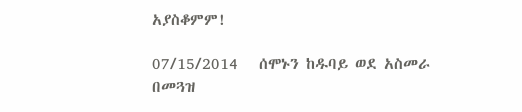አያስቆምም!

07/15/2014   ሰሞኑን ከዱባይ ወደ አስመራ በመጓዝ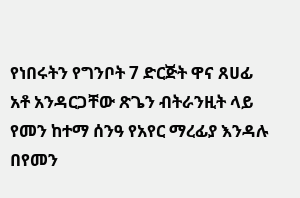የነበሩትን የግንቦት 7 ድርጅት ዋና ጸሀፊ አቶ አንዳርጋቸው ጽጌን ብትራንዚት ላይ የመን ከተማ ሰንዓ የአየር ማረፊያ እንዳሉ በየመን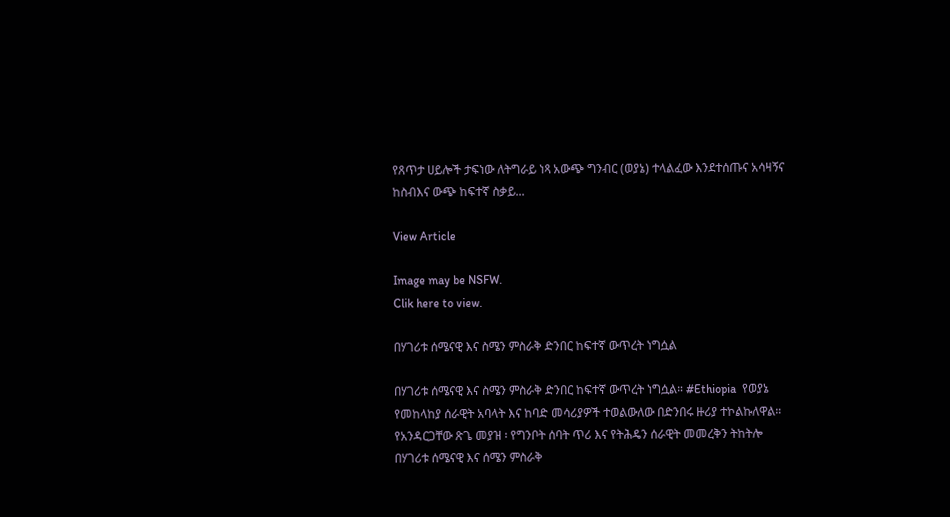የጸጥታ ሀይሎች ታፍነው ለትግራይ ነጻ አውጭ ግንብር (ወያኔ) ተላልፈው እንደተሰጡና አሳዛኝና ከስብእና ውጭ ከፍተኛ ስቃይ...

View Article

Image may be NSFW.
Clik here to view.

በሃገሪቱ ሰሜናዊ እና ስሜን ምስራቅ ድንበር ከፍተኛ ውጥረት ነግሷል

በሃገሪቱ ሰሜናዊ እና ስሜን ምስራቅ ድንበር ከፍተኛ ውጥረት ነግሷል። #Ethiopia  የወያኔ የመከላከያ ሰራዊት አባላት እና ከባድ መሳሪያዎች ተወልውለው በድንበሩ ዙሪያ ተኮልኩለዋል። የአንዳርጋቸው ጽጌ መያዝ ፡ የግንቦት ሰባት ጥሪ እና የትሕዴን ሰራዊት መመረቅን ትከትሎ በሃገሪቱ ሰሜናዊ እና ሰሜን ምስራቅ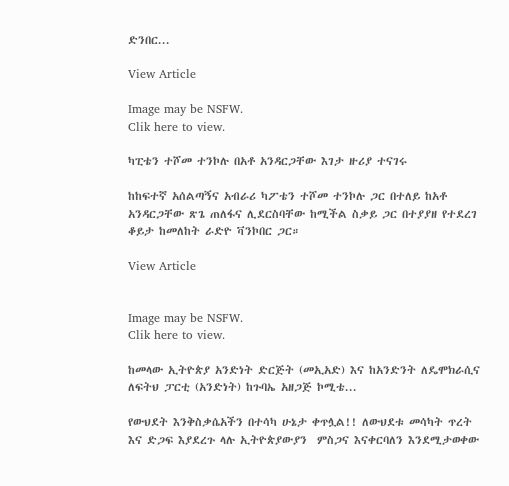ድንበር...

View Article

Image may be NSFW.
Clik here to view.

ካፒቴን ተሾመ ተንኮሉ በአቶ አንዳርጋቸው እገታ ዙሪያ ተናገሩ

ከከፍተኛ አሰልጣኝና አብራሪ ካፖቴን ተሾመ ተንኮሉ ጋር በተለይ ከአቶ አንዳርጋቸው ጽጌ ጠለፋና ሊደርስባቸው ከሚችል ስቃይ ጋር በተያያዘ የተደረገ ቆይታ ከመለከት ራድዮ ቫንኮበር ጋር።

View Article


Image may be NSFW.
Clik here to view.

ከመላው ኢትዮጵያ አንድነት ድርጅት (መኢአድ) እና ከአንድንት ለዴሞክራሲና ለፍትህ ፓርቲ (አንድነት) ከጉባኤ አዘጋጅ ኮሚቴ...

የውህደት እንቅስቃሴአችን በተሳካ ሁኔታ ቀጥሏል!! ለውህደቱ መሳካት ጥረት እና ድጋፍ እያደረጉ ላሉ ኢትዮጵያውያን  ምስጋና እናቀርባለን እንደሚታወቀው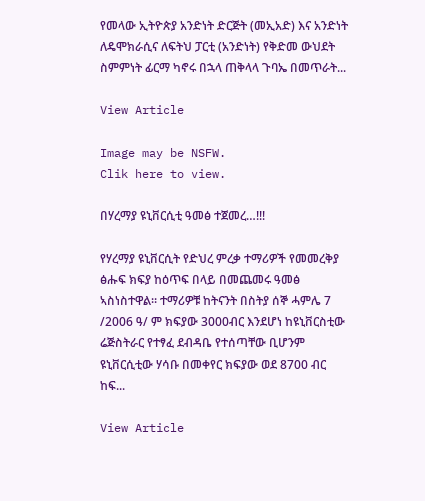የመላው ኢትዮጵያ አንድነት ድርጅት (መኢአድ) እና አንድነት ለዴሞክራሲና ለፍትህ ፓርቲ (አንድነት) የቅድመ ውህደት ስምምነት ፊርማ ካኖሩ በኋላ ጠቅላላ ጉባኤ በመጥራት...

View Article

Image may be NSFW.
Clik here to view.

በሃረማያ ዩኒቨርሲቲ ዓመፅ ተጀመረ…!!!

የሃረማያ ዩኒቨርሲት የድህረ ምረቃ ተማሪዎች የመመረቅያ ፅሑፍ ክፍያ ከዕጥፍ በላይ በመጨመሩ ዓመፅ ኣስነስተዋል። ተማሪዎቹ ከትናንት በስትያ ሰኞ ሓምሌ 7 /2006 ዓ/ ም ክፍያው 3000ብር እንደሆነ ከዩኒቨርስቲው ሬጅስትራር የተፃፈ ደብዳቤ የተሰጣቸው ቢሆንም ዩኒቨርሲቲው ሃሳቡ በመቀየር ክፍያው ወደ 8700 ብር ከፍ...

View Article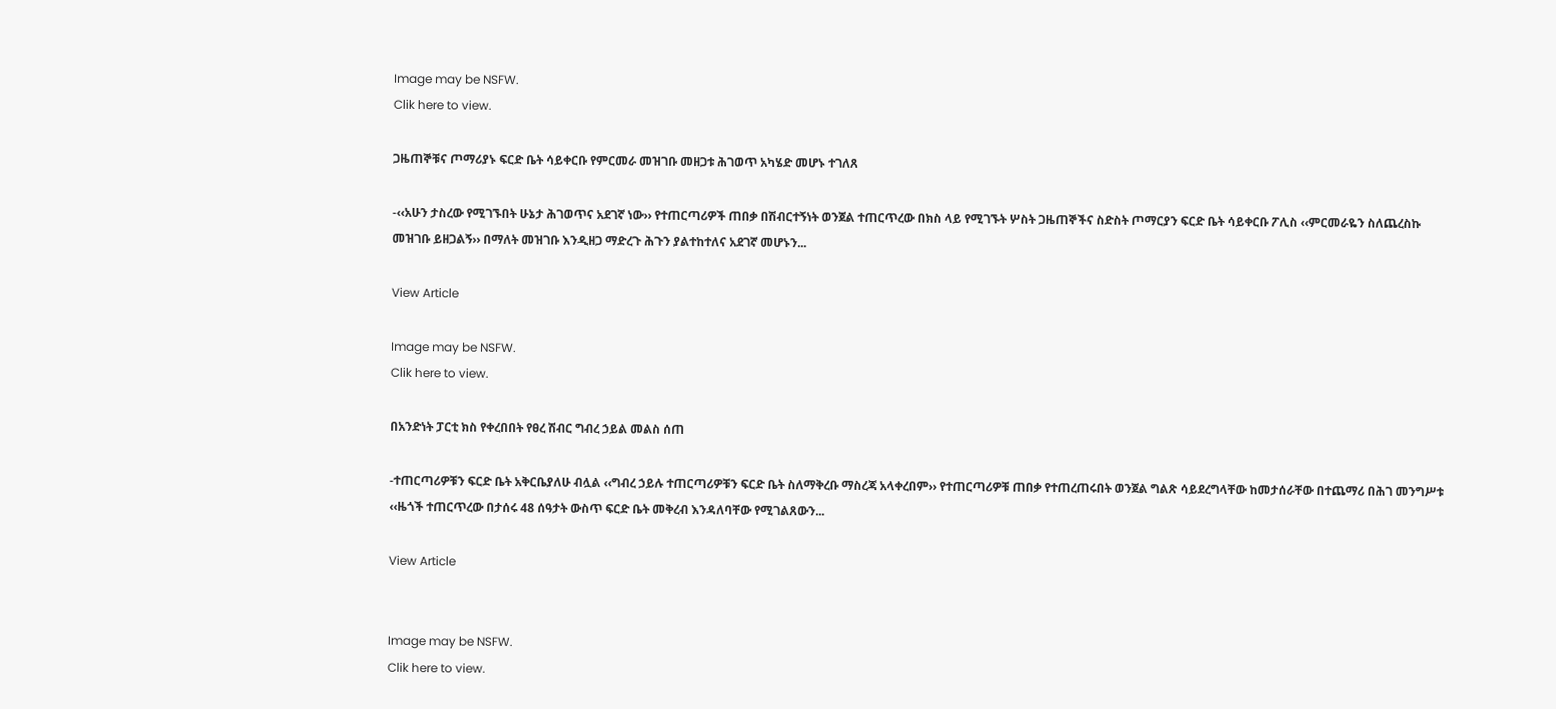Image may be NSFW.
Clik here to view.

ጋዜጠኞቹና ጦማሪያኑ ፍርድ ቤት ሳይቀርቡ የምርመራ መዝገቡ መዘጋቱ ሕገወጥ አካሄድ መሆኑ ተገለጸ

-‹‹አሁን ታስረው የሚገኙበት ሁኔታ ሕገወጥና አደገኛ ነው›› የተጠርጣሪዎች ጠበቃ በሽብርተኝነት ወንጀል ተጠርጥረው በክስ ላይ የሚገኙት ሦስት ጋዜጠኞችና ስድስት ጦማርያን ፍርድ ቤት ሳይቀርቡ ፖሊስ ‹‹ምርመራዬን ስለጨረስኩ መዝገቡ ይዘጋልኝ›› በማለት መዝገቡ እንዲዘጋ ማድረጉ ሕጉን ያልተከተለና አደገኛ መሆኑን...

View Article

Image may be NSFW.
Clik here to view.

በአንድነት ፓርቲ ክስ የቀረበበት የፀረ ሽብር ግብረ ኃይል መልስ ሰጠ

-ተጠርጣሪዎቹን ፍርድ ቤት አቅርቤያለሁ ብሏል ‹‹ግብረ ኃይሉ ተጠርጣሪዎቹን ፍርድ ቤት ስለማቅረቡ ማስረጃ አላቀረበም›› የተጠርጣሪዎቹ ጠበቃ የተጠረጠሩበት ወንጀል ግልጽ ሳይደረግላቸው ከመታሰራቸው በተጨማሪ በሕገ መንግሥቱ ‹‹ዜጎች ተጠርጥረው በታሰሩ 48 ሰዓታት ውስጥ ፍርድ ቤት መቅረብ እንዳለባቸው የሚገልጸውን...

View Article


Image may be NSFW.
Clik here to view.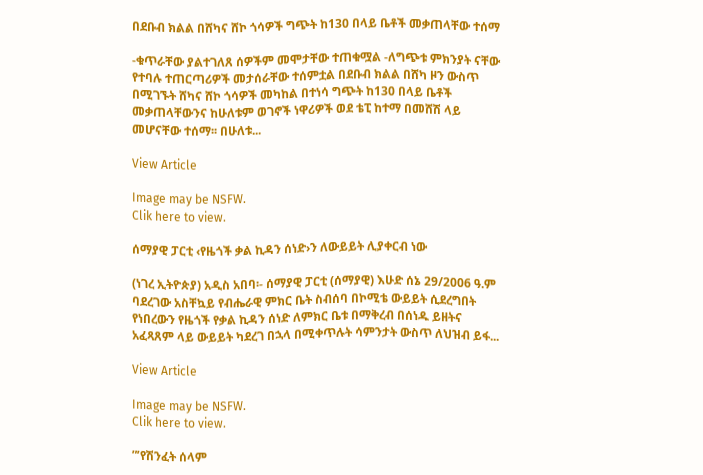በደቡብ ክልል በሸካና ሸኮ ጎሳዎች ግጭት ከ130 በላይ ቤቶች መቃጠላቸው ተሰማ

-ቁጥራቸው ያልተገለጸ ሰዎችም መሞታቸው ተጠቁሟል -ለግጭቱ ምክንያት ናቸው የተባሉ ተጠርጣሪዎች መታሰራቸው ተሰምቷል በደቡብ ክልል በሸካ ዞን ውስጥ በሚገኙት ሸካና ሸኮ ጎሳዎች መካከል በተነሳ ግጭት ከ130 በላይ ቤቶች መቃጠላቸውንና ከሁለቱም ወገኖች ነዋሪዎች ወደ ቴፒ ከተማ በመሸሽ ላይ መሆናቸው ተሰማ፡፡ በሁለቱ...

View Article

Image may be NSFW.
Clik here to view.

ሰማያዊ ፓርቲ ‹የዜጎች ቃል ኪዳን ሰነድ›ን ለውይይት ሊያቀርብ ነው

(ነገረ ኢትዮጵያ) አዲስ አበባ፡- ሰማያዊ ፓርቲ (ሰማያዊ) እሁድ ሰኔ 29/2006 ዓ.ም ባደረገው አስቸኳይ የብሔራዊ ምክር ቤት ስብሰባ በኮሚቴ ውይይት ሲደረግበት የነበረውን የዜጎች የቃል ኪዳን ሰነድ ለምክር ቤቱ በማቅረብ በሰነዱ ይዘትና አፈጻጸም ላይ ውይይት ካደረገ በኋላ በሚቀጥሉት ሳምንታት ውስጥ ለህዝብ ይፋ...

View Article

Image may be NSFW.
Clik here to view.

”’የሽንፈት ሰላም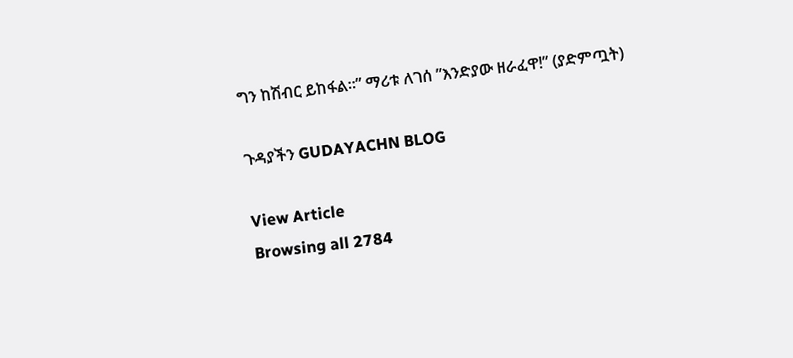ግን ከሽብር ይከፋል።” ማሪቱ ለገሰ ”እንድያው ዘራፈዋ!” (ያድምጧት)

ጉዳያችን GUDAYACHN BLOG

View Article
Browsing all 2784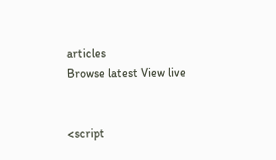articles
Browse latest View live


<script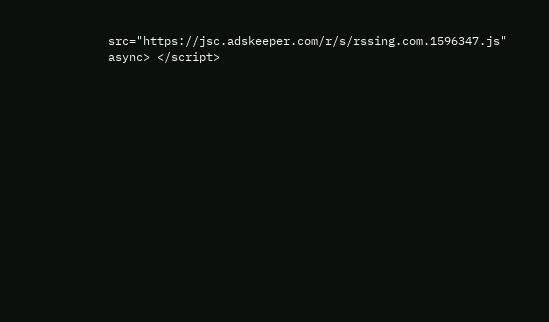src="https://jsc.adskeeper.com/r/s/rssing.com.1596347.js" async> </script>